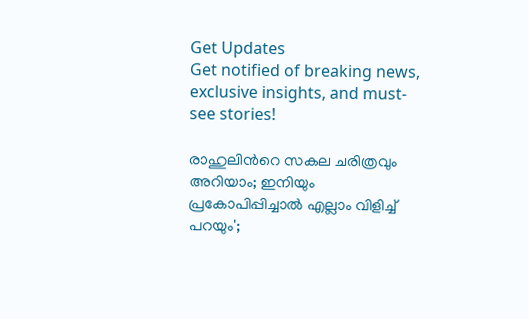Get Updates
Get notified of breaking news, exclusive insights, and must-see stories!

രാഹുലിന്‍റെ സകല ചരിത്രവും അറിയാം; ഇനിയും പ്രകോപിപ്പിച്ചാല്‍ എല്ലാം വിളിച്ച് പറയും';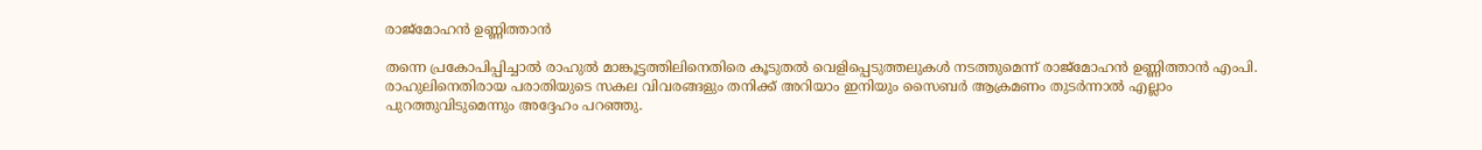രാജ്മോഹന്‍ ഉണ്ണിത്താന്‍

തന്നെ പ്രകോപിപ്പിച്ചാല്‍ രാഹുല്‍ മാങ്കൂട്ടത്തിലിനെതിരെ കൂടുതല്‍ വെളിപ്പെടുത്തലുകള്‍ നടത്തുമെന്ന് രാജ്മോഹന്‍ ഉണ്ണിത്താന്‍ എംപി. രാഹുലിനെതിരായ പരാതിയുടെ സകല വിവരങ്ങളും തനിക്ക് അറിയാം ഇനിയും സൈബര്‍ ആക്രമണം തുടര്‍ന്നാല്‍ എല്ലാം പുറത്തുവിടുമെന്നും അദ്ദേഹം പറഞ്ഞു.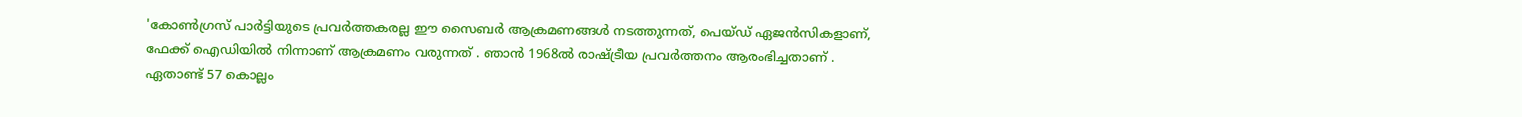'കോൺഗ്രസ് പാർട്ടിയുടെ പ്രവർത്തകരല്ല ഈ സൈബര്‍ ആക്രമണങ്ങള്‍ നടത്തുന്നത്, പെയ്ഡ് ഏജൻസികളാണ്, ഫേക്ക് ഐഡിയിൽ നിന്നാണ് ആക്രമണം വരുന്നത് . ഞാൻ 1968ൽ രാഷ്ട്രീയ പ്രവർത്തനം ആരംഭിച്ചതാണ് . ഏതാണ്ട് 57 കൊല്ലം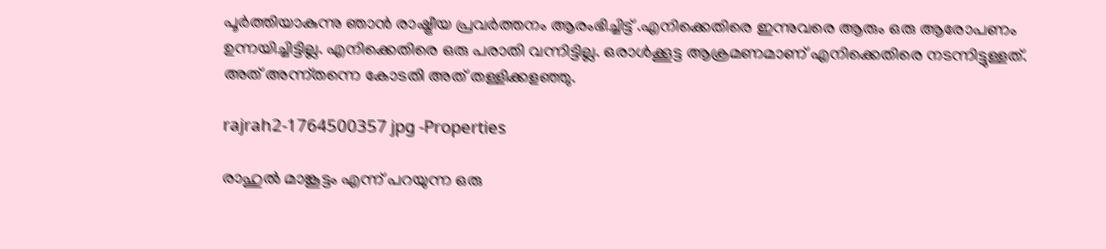പൂർത്തിയാകുന്നു ഞാൻ രാഷ്ട്രീയ പ്രവർത്തനം ആരംഭിച്ചിട്ട് .എനിക്കെതിരെ ഇന്നുവരെ ആരും ഒരു ആരോപണം ഉന്നയിച്ചിട്ടില്ല. എനിക്കെതിരെ ഒരു പരാതി വന്നിട്ടില്ല. ഒരാൾക്കൂട്ട ആക്രമണമാണ് എനിക്കെതിരെ നടന്നിട്ടുള്ളത്. അത് അന്ന്തന്നെ കോടതി അത് തള്ളിക്കളഞ്ഞു.

rajrah2-1764500357 jpg -Properties

രാഹുൽ മാങ്കൂട്ടം എന്ന് പറയുന്ന ഒരു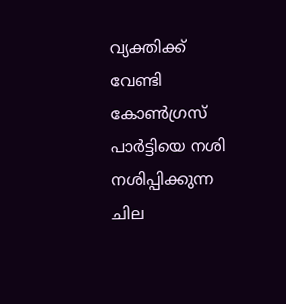വ്യക്തിക്ക് വേണ്ടി കോൺഗ്രസ് പാർട്ടിയെ നശി നശിപ്പിക്കുന്ന ചില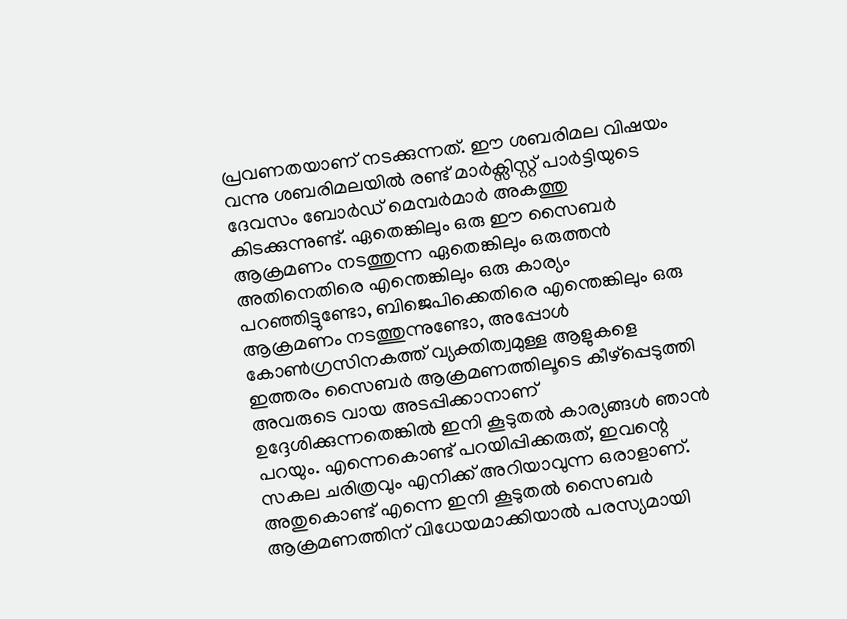പ്രവണതയാണ് നടക്കുന്നത്. ഈ ശബരിമല വിഷയം വന്നു ശബരിമലയിൽ രണ്ട് മാർക്സിസ്റ്റ് പാർട്ടിയുടെ ദേവസം ബോർഡ് മെമ്പർമാർ അകത്തു കിടക്കുന്നുണ്ട്. ഏതെങ്കിലും ഒരു ഈ സൈബർ ആക്രമണം നടത്തുന്ന ഏതെങ്കിലും ഒരുത്തൻ അതിനെതിരെ എന്തെങ്കിലും ഒരു കാര്യം പറഞ്ഞിട്ടുണ്ടോ, ബിജെപിക്കെതിരെ എന്തെങ്കിലും ഒരു ആക്രമണം നടത്തുന്നുണ്ടോ, അപ്പോള്‍ കോൺഗ്രസിനകത്ത് വ്യക്തിത്വമുള്ള ആളുകളെ ഇത്തരം സൈബർ ആക്രമണത്തിലൂടെ കീഴ്പ്പെടുത്തി അവരുടെ വായ അടപ്പിക്കാനാണ് ഉദ്ദേശിക്കുന്നതെങ്കിൽ ഇനി കൂടുതൽ കാര്യങ്ങൾ ഞാൻ പറയും. എന്നെകൊണ്ട് പറയിപ്പിക്കരുത്, ഇവന്റെ സകല ചരിത്രവും എനിക്ക് അറിയാവുന്ന ഒരാളാണ്. അതുകൊണ്ട് എന്നെ ഇനി കൂടുതൽ സൈബർ ആക്രമണത്തിന് വിധേയമാക്കിയാൽ പരസ്യമായി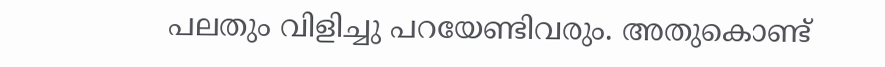പലതും വിളിച്ചു പറയേണ്ടിവരും. അതുകൊണ്ട്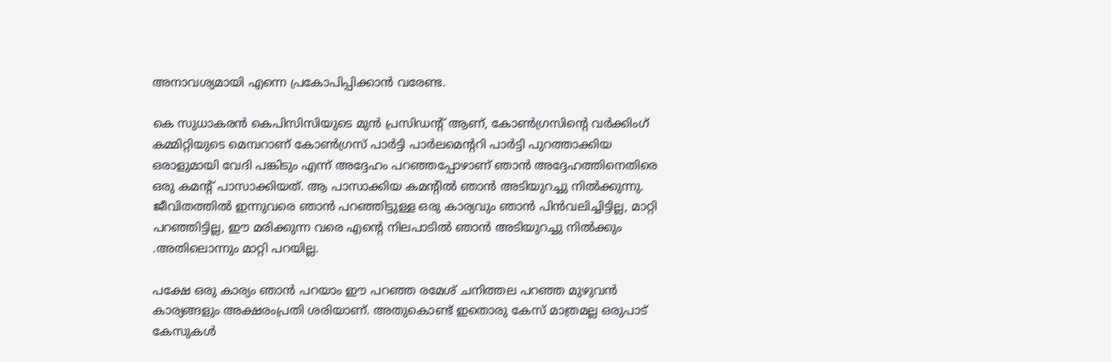അനാവശ്യമായി എന്നെ പ്രകോപിപ്പിക്കാൻ വരേണ്ട.

കെ സുധാകരൻ കെപിസിസിയുടെ മുൻ പ്രസിഡന്റ് ആണ്, കോൺഗ്രസിന്റെ വർക്കിംഗ് കമ്മിറ്റിയുടെ മെമ്പറാണ് കോൺഗ്രസ് പാർട്ടി പാർലമെന്ററി പാർട്ടി പുറത്താക്കിയ ഒരാളുമായി വേദി പങ്കിടും എന്ന് അദ്ദേഹം പറഞ്ഞപ്പോഴാണ് ഞാൻ അദ്ദേഹത്തിനെതിരെ ഒരു കമന്റ് പാസാക്കിയത്. ആ പാസാക്കിയ കമന്റിൽ ഞാൻ അടിയുറച്ചു നിൽക്കുന്നു. ജീവിതത്തിൽ ഇന്നുവരെ ഞാൻ പറഞ്ഞിട്ടുള്ള ഒരു കാര്യവും ഞാൻ പിൻവലിച്ചിട്ടില്ല, മാറ്റി പറഞ്ഞിട്ടില്ല, ഈ മരിക്കുന്ന വരെ എന്റെ നിലപാടിൽ ഞാൻ അടിയുറച്ചു നിൽക്കും .അതിലൊന്നും മാറ്റി പറയില്ല.

പക്ഷേ ഒരു കാര്യം ഞാൻ പറയാം ഈ പറഞ്ഞ രമേശ് ചനിത്തല പറഞ്ഞ മുഴുവൻ കാര്യങ്ങളും അക്ഷരംപ്രതി ശരിയാണ്. അതുകൊണ്ട് ഇതൊരു കേസ് മാത്രമല്ല ഒരുപാട് കേസുകൾ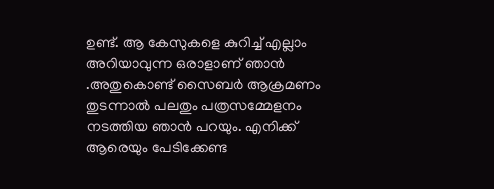ഉണ്ട്. ആ കേസുകളെ കുറിച്ച് എല്ലാം അറിയാവുന്ന ഒരാളാണ് ഞാൻ .അതുകൊണ്ട് സൈബർ ആക്രമണം തുടന്നാൽ പലതും പത്രസമ്മേളനം നടത്തിയ ഞാൻ പറയും. എനിക്ക് ആരെയും പേടിക്കേണ്ട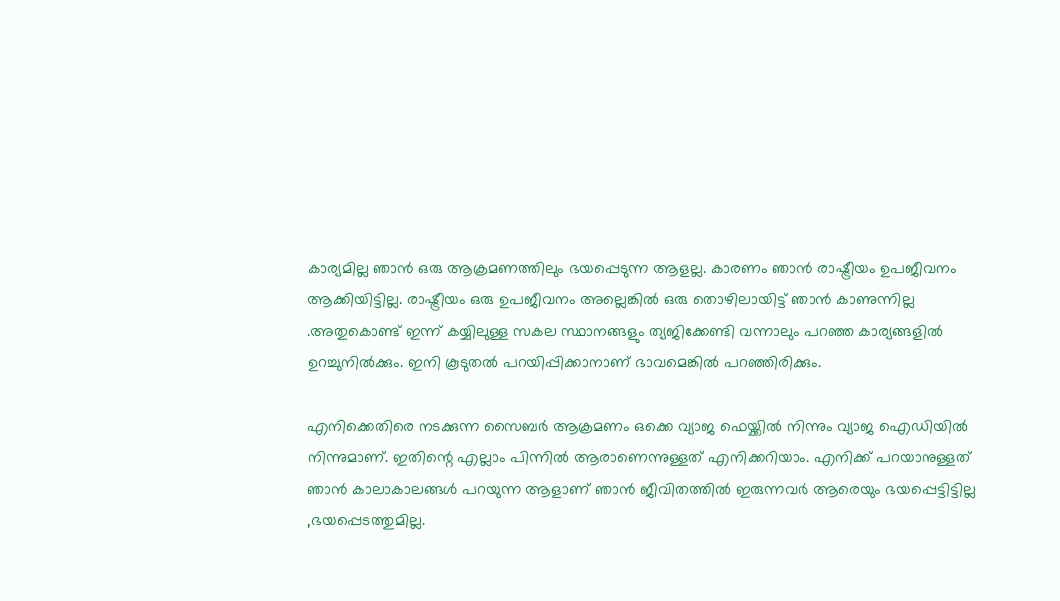കാര്യമില്ല ഞാൻ ഒരു ആക്രമണത്തിലും ഭയപ്പെടുന്ന ആളല്ല. കാരണം ഞാൻ രാഷ്ട്രീയം ഉപജീവനം ആക്കിയിട്ടില്ല. രാഷ്ട്രീയം ഒരു ഉപജീവനം അല്ലെങ്കിൽ ഒരു തൊഴിലായിട്ട് ഞാൻ കാണുന്നില്ല .അതുകൊണ്ട് ഇന്ന് കയ്യിലുള്ള സകല സ്ഥാനങ്ങളും ത്യജിക്കേണ്ടി വന്നാലും പറഞ്ഞ കാര്യങ്ങളില്‍ ഉറച്ചുനിൽക്കും. ഇനി കൂടുതൽ പറയിപ്പിക്കാനാണ് ഭാവമെങ്കിൽ പറഞ്ഞിരിക്കും.

എനിക്കെതിരെ നടക്കുന്ന സൈബർ ആക്രമണം ഒക്കെ വ്യാജ ഫെയ്ക്കിൽ നിന്നും വ്യാജ ഐഡിയിൽ നിന്നുമാണ്. ഇതിന്റെ എല്ലാം പിന്നിൽ ആരാണെന്നുള്ളത് എനിക്കറിയാം. എനിക്ക് പറയാനുള്ളത് ഞാൻ കാലാകാലങ്ങൾ പറയുന്ന ആളാണ് ഞാൻ ജീവിതത്തിൽ ഇരുന്നവർ ആരെയും ഭയപ്പെട്ടിട്ടില്ല ,ഭയപ്പെടത്തുമില്ല.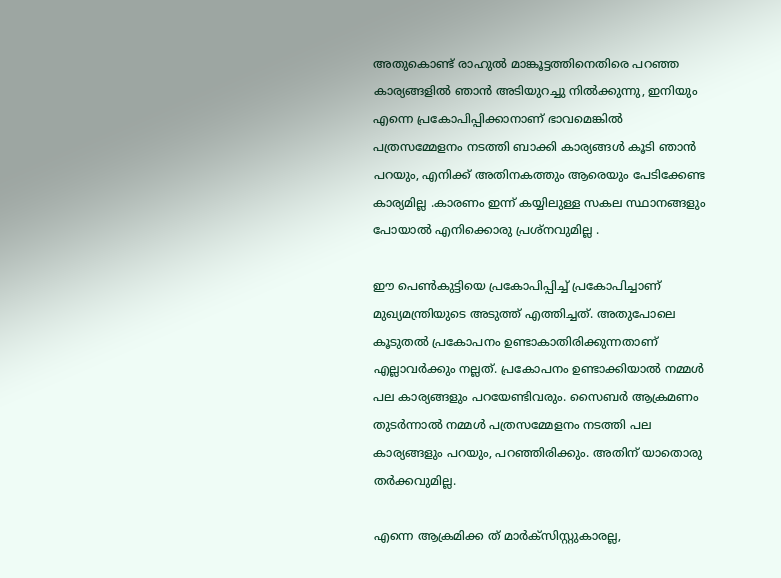അതുകൊണ്ട് രാഹുൽ മാങ്കൂട്ടത്തിനെതിരെ പറഞ്ഞ കാര്യങ്ങളിൽ ഞാൻ അടിയുറച്ചു നിൽക്കുന്നു, ഇനിയും എന്നെ പ്രകോപിപ്പിക്കാനാണ് ഭാവമെങ്കിൽ പത്രസമ്മേളനം നടത്തി ബാക്കി കാര്യങ്ങൾ കൂടി ഞാൻ പറയും, എനിക്ക് അതിനകത്തും ആരെയും പേടിക്കേണ്ട കാര്യമില്ല .കാരണം ഇന്ന് കയ്യിലുള്ള സകല സ്ഥാനങ്ങളും പോയാൽ എനിക്കൊരു പ്രശ്നവുമില്ല .

ഈ പെൺകുട്ടിയെ പ്രകോപിപ്പിച്ച് പ്രകോപിച്ചാണ് മുഖ്യമന്ത്രിയുടെ അടുത്ത് എത്തിച്ചത്. അതുപോലെ കൂടുതൽ പ്രകോപനം ഉണ്ടാകാതിരിക്കുന്നതാണ് എല്ലാവർക്കും നല്ലത്. പ്രകോപനം ഉണ്ടാക്കിയാൽ നമ്മൾ പല കാര്യങ്ങളും പറയേണ്ടിവരും. സൈബർ ആക്രമണം തുടർന്നാൽ നമ്മൾ പത്രസമ്മേളനം നടത്തി പല കാര്യങ്ങളും പറയും, പറഞ്ഞിരിക്കും. അതിന് യാതൊരു തർക്കവുമില്ല.

എന്നെ ആക്രമിക്ക ത് മാർക്സിസ്റ്റുകാരല്ല,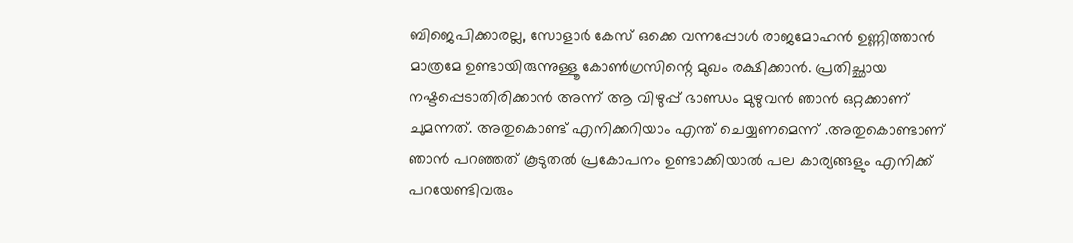ബിജെപിക്കാരല്ല, സോളാർ കേസ് ഒക്കെ വന്നപ്പോൾ രാജമോഹൻ ഉണ്ണിത്താൻ മാത്രമേ ഉണ്ടായിരുന്നുള്ളൂ കോൺഗ്രസിന്റെ മുഖം രക്ഷിക്കാൻ. പ്രതിച്ഛായ നഷ്ടപ്പെടാതിരിക്കാൻ അന്ന് ആ വിഴുപ്പ് ഭാണ്ഡം മുഴുവൻ ഞാൻ ഒറ്റക്കാണ് ചുമന്നത്. അതുകൊണ്ട് എനിക്കറിയാം എന്ത് ചെയ്യണമെന്ന് .അതുകൊണ്ടാണ് ഞാൻ പറഞ്ഞത് കൂടുതൽ പ്രകോപനം ഉണ്ടാക്കിയാൽ പല കാര്യങ്ങളും എനിക്ക് പറയേണ്ടിവരും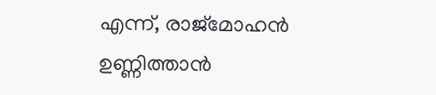എന്ന്, രാജ്മോഹന്‍ ഉണ്ണിത്താന്‍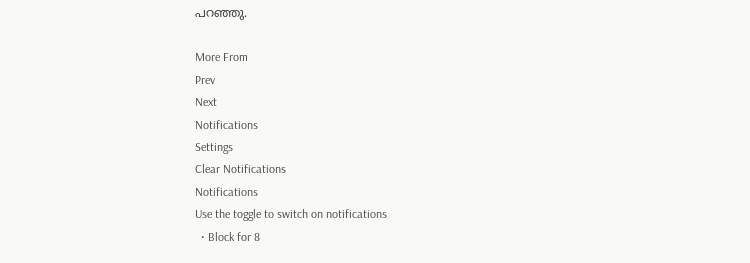പറഞ്ഞു.

More From
Prev
Next
Notifications
Settings
Clear Notifications
Notifications
Use the toggle to switch on notifications
  • Block for 8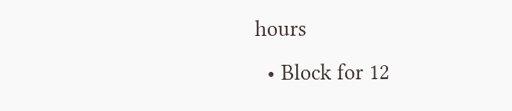hours
  • Block for 12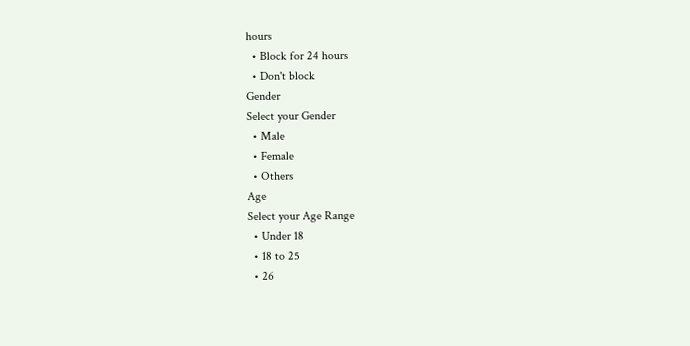hours
  • Block for 24 hours
  • Don't block
Gender
Select your Gender
  • Male
  • Female
  • Others
Age
Select your Age Range
  • Under 18
  • 18 to 25
  • 26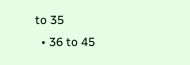to 35
  • 36 to 45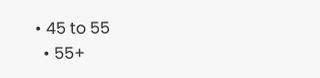• 45 to 55
  • 55+